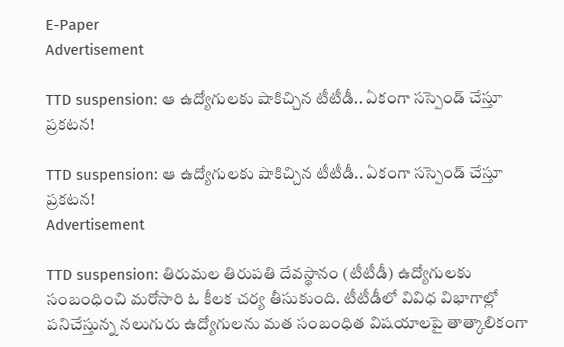E-Paper
Advertisement

TTD suspension: ఆ ఉద్యోగులకు షాకిచ్చిన టీటీడీ.. ఏకంగా సస్పెండ్ చేస్తూ ప్రకటన!

TTD suspension: ఆ ఉద్యోగులకు షాకిచ్చిన టీటీడీ.. ఏకంగా సస్పెండ్ చేస్తూ ప్రకటన!
Advertisement

TTD suspension: తిరుమల తిరుపతి దేవస్థానం (టీటీడీ) ఉద్యోగులకు సంబంధించి మరోసారి ఓ కీలక చర్య తీసుకుంది. టీటీడీలో వివిధ విభాగాల్లో పనిచేస్తున్న నలుగురు ఉద్యోగులను మత సంబంధిత విషయాలపై తాత్కాలికంగా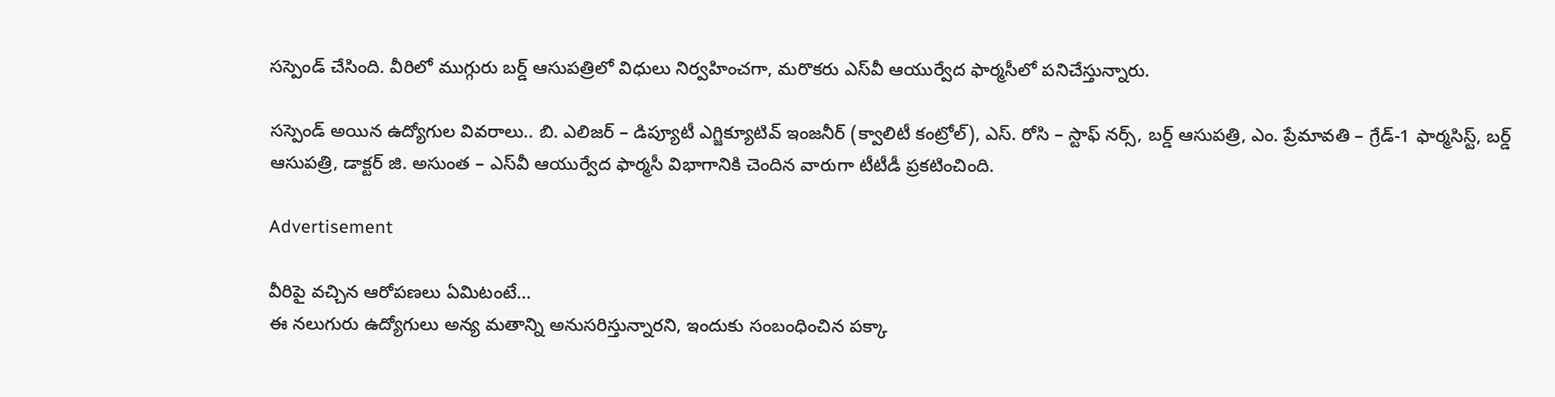సస్పెండ్ చేసింది. వీరిలో ముగ్గురు బర్డ్ ఆసుపత్రిలో విధులు నిర్వహించగా, మరొకరు ఎస్‌వీ ఆయుర్వేద ఫార్మసీలో పనిచేస్తున్నారు.

సస్పెండ్ అయిన ఉద్యోగుల వివరాలు.. బి. ఎలిజర్ – డిప్యూటీ ఎగ్జిక్యూటివ్ ఇంజనీర్ (క్వాలిటీ కంట్రోల్), ఎస్. రోసి – స్టాఫ్ నర్స్, బర్డ్ ఆసుపత్రి, ఎం. ప్రేమావతి – గ్రేడ్-1 ఫార్మసిస్ట్, బర్డ్ ఆసుపత్రి, డాక్టర్ జి. అసుంత – ఎస్‌వీ ఆయుర్వేద ఫార్మసీ విభాగానికి చెందిన వారుగా టీటీడీ ప్రకటించింది.

Advertisement

వీరిపై వచ్చిన ఆరోపణలు ఏమిటంటే…
ఈ నలుగురు ఉద్యోగులు అన్య మతాన్ని అనుసరిస్తున్నారని, ఇందుకు సంబంధించిన పక్కా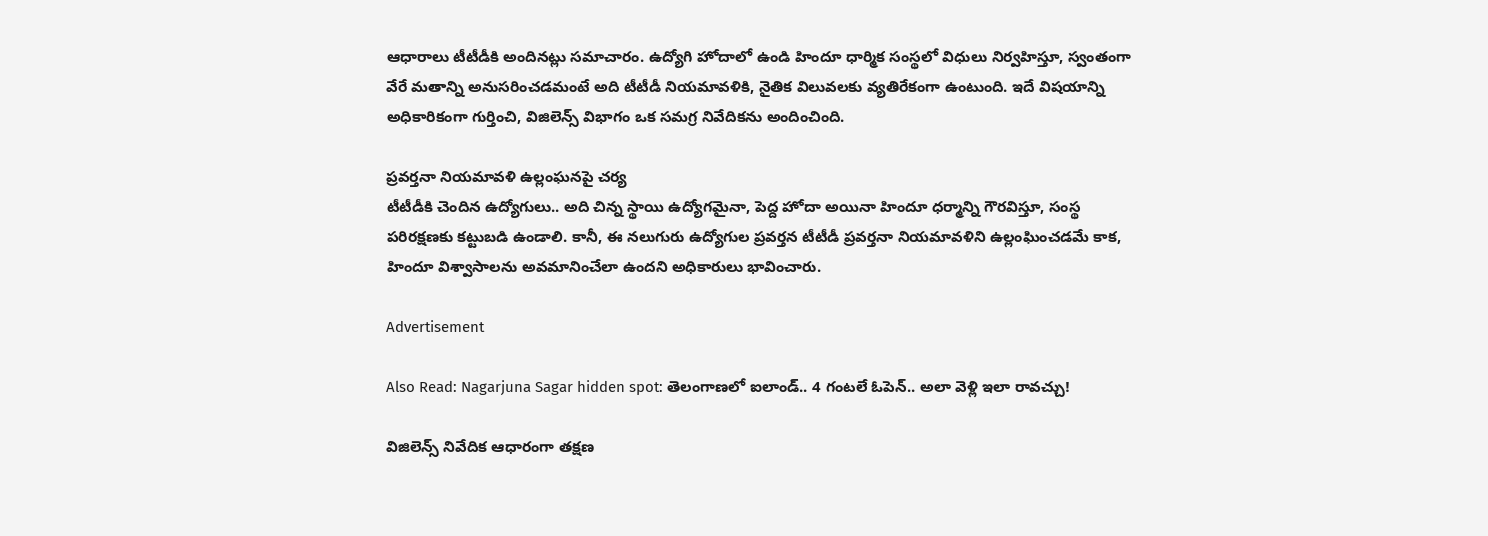ఆధారాలు టీటీడీకి అందినట్లు సమాచారం. ఉద్యోగి హోదాలో ఉండి హిందూ ధార్మిక సంస్థలో విధులు నిర్వహిస్తూ, స్వంతంగా వేరే మతాన్ని అనుసరించడమంటే అది టీటీడీ నియమావళికి, నైతిక విలువలకు వ్యతిరేకంగా ఉంటుంది. ఇదే విషయాన్ని అధికారికంగా గుర్తించి, విజిలెన్స్ విభాగం ఒక సమగ్ర నివేదికను అందించింది.

ప్రవర్తనా నియమావళి ఉల్లంఘనపై చర్య
టీటీడీకి చెందిన ఉద్యోగులు.. అది చిన్న స్థాయి ఉద్యోగమైనా, పెద్ద హోదా అయినా హిందూ ధర్మాన్ని గౌరవిస్తూ, సంస్థ పరిరక్షణకు కట్టుబడి ఉండాలి. కానీ, ఈ నలుగురు ఉద్యోగుల ప్రవర్తన టీటీడీ ప్రవర్తనా నియమావళిని ఉల్లంఘించడమే కాక, హిందూ విశ్వాసాలను అవమానించేలా ఉందని అధికారులు భావించారు.

Advertisement

Also Read: Nagarjuna Sagar hidden spot: తెలంగాణలో ఐలాండ్.. 4 గంటలే ఓపెన్.. అలా వెళ్లి ఇలా రావచ్చు!

విజిలెన్స్ నివేదిక ఆధారంగా తక్షణ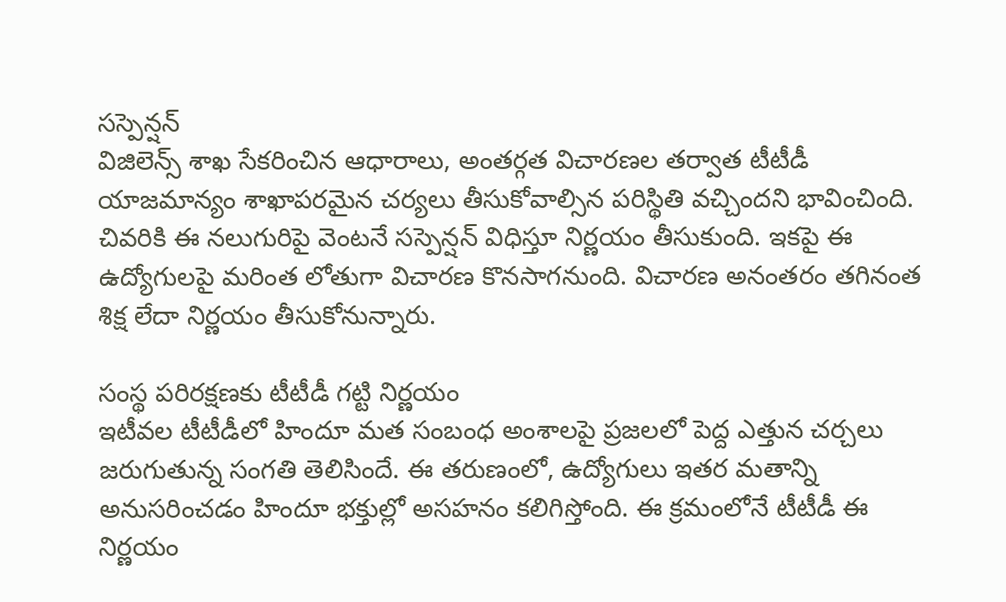సస్పెన్షన్
విజిలెన్స్ శాఖ సేకరించిన ఆధారాలు, అంతర్గత విచారణల తర్వాత టీటీడీ యాజమాన్యం శాఖాపరమైన చర్యలు తీసుకోవాల్సిన పరిస్థితి వచ్చిందని భావించింది. చివరికి ఈ నలుగురిపై వెంటనే సస్పెన్షన్ విధిస్తూ నిర్ణయం తీసుకుంది. ఇకపై ఈ ఉద్యోగులపై మరింత లోతుగా విచారణ కొనసాగనుంది. విచారణ అనంతరం తగినంత శిక్ష లేదా నిర్ణయం తీసుకోనున్నారు.

సంస్థ పరిరక్షణకు టీటీడీ గట్టి నిర్ణయం
ఇటీవల టీటీడీలో హిందూ మత సంబంధ అంశాలపై ప్రజలలో పెద్ద ఎత్తున చర్చలు జరుగుతున్న సంగతి తెలిసిందే. ఈ తరుణంలో, ఉద్యోగులు ఇతర మతాన్ని అనుసరించడం హిందూ భక్తుల్లో అసహనం కలిగిస్తోంది. ఈ క్రమంలోనే టీటీడీ ఈ నిర్ణయం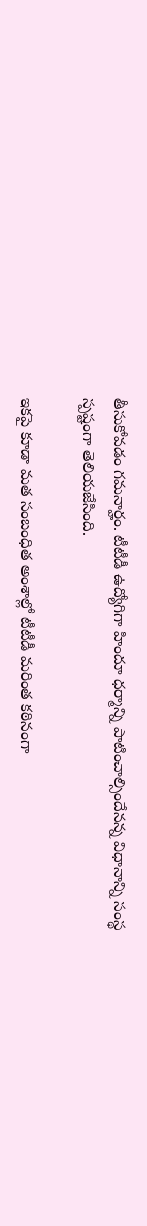తీసుకోవడం గమనార్హం. టీటీడీ ఉద్యోగిగా హిందూ ధర్మాన్ని పాటించాల్సిందేనన్న విధానాన్ని సంస్థ స్పష్టంగా తెలియజేసింది.

ఇకపై కూడా మత సంబంధిత అంశాల్లో టీటీడీ మరింత కఠినంగా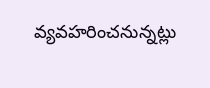వ్యవహరించనున్నట్లు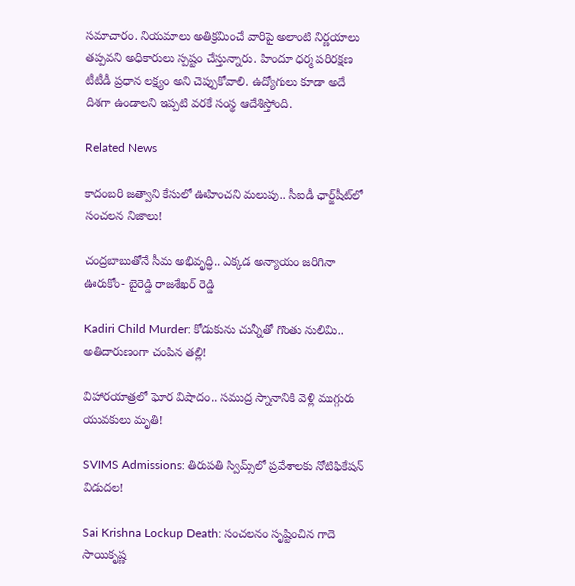సమాచారం. నియమాలు అతిక్రమించే వారిపై అలాంటి నిర్ణయాలు తప్పవని అధికారులు స్పష్టం చేస్తున్నారు. హిందూ ధర్మ పరిరక్షణ టీటీడీ ప్రధాన లక్ష్యం అని చెప్పుకోవాలి. ఉద్యోగులు కూడా అదే దిశగా ఉండాలని ఇప్పటి వరకే సంస్థ ఆదేశిస్తోంది.

Related News

కాదంబరి జత్వాని కేసులో ఊహించని మలుపు.. సీఐడీ ఛార్జ్‌షీట్‌లో సంచలన నిజాలు!

చంద్రబాబుతోనే సీమ అభివృద్ధి.. ఎక్కడ అన్యాయం జరిగినా ఊరుకోం- బైరెడ్డి రాజశేఖర్ రెడ్డి

Kadiri Child Murder: కోడుకును చున్నీతో గొంతు నులిమి.. అతిదారుణంగా చంపిన తల్లి!

విహారయాత్రలో ఘోర విషాదం.. సముద్ర స్నానానికి వెళ్లి ముగ్గురు యువకులు మృతి!

SVIMS Admissions: తిరుపతి స్విమ్స్‌లో ప్రవేశాలకు నోటిఫికేషన్ విడుదల!

Sai Krishna Lockup Death: సంచలనం సృష్టించిన గాదె సాయికృష్ణ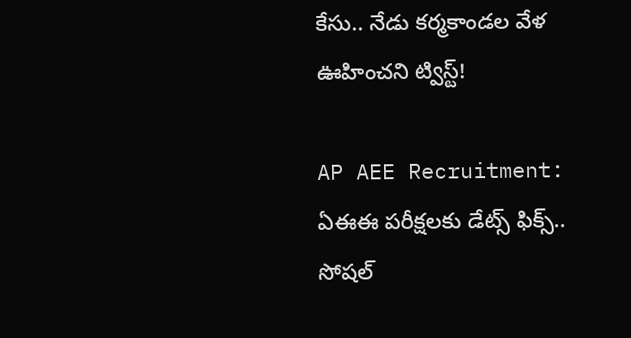కేసు.. నేడు కర్మకాండల వేళ ఊహించని ట్విస్ట్!

AP AEE Recruitment: ఏఈఈ పరీక్షలకు డేట్స్ ఫిక్స్.. సోషల్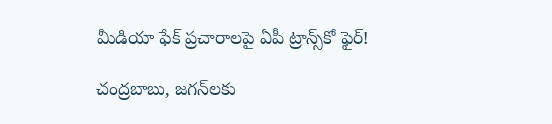మీడియా ఫేక్ ప్రచారాలపై ఏపీ ట్రాన్స్‌కో ఫైర్!

చంద్రబాబు, జగన్‌లకు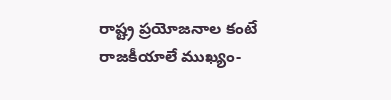రాష్ట్ర ప్రయోజనాల కంటే రాజకీయాలే ముఖ్యం-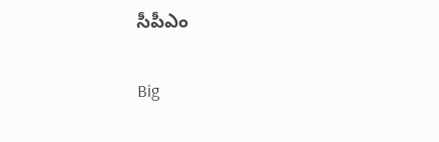సీపీఎం

Big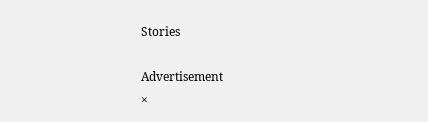Stories

Advertisement
×